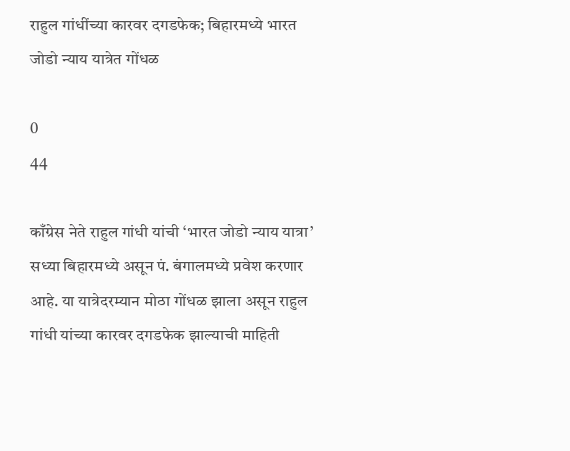राहुल गांधींच्या कारवर दगडफेक; बिहारमध्ये भारत जोडो न्याय यात्रेत गोंधळ

0
44

काँग्रेस नेते राहुल गांधी यांची ‘भारत जोडो न्याय यात्रा’ सध्या बिहारमध्ये असून पं. बंगालमध्ये प्रवेश करणार आहे. या यात्रेदरम्यान मोठा गोंधळ झाला असून राहुल गांधी यांच्या कारवर दगडफेक झाल्याची माहिती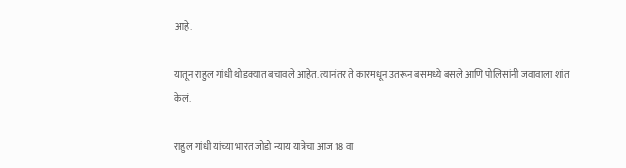आहे.

यातून राहुल गांधी थोडक्यात बचावले आहेत. त्यानंतर ते कारमधून उतरून बसमध्ये बसले आणि पोलिसांनी जवावाला शांत केलं.

राहुल गांधी यांच्या भारत जोडो न्याय यात्रेचा आज 18 वा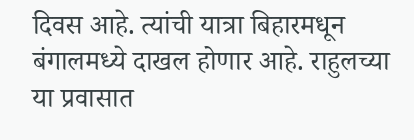दिवस आहे. त्यांची यात्रा बिहारमधून बंगालमध्ये दाखल होणार आहे. राहुलच्या या प्रवासात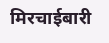मिरचाईबारी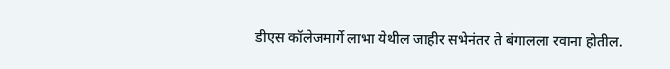डीएस कॉलेजमार्गे लाभा येथील जाहीर सभेनंतर ते बंगालला रवाना होतील.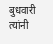बुधवारी त्यांनी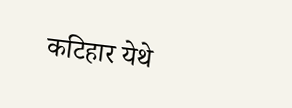कटिहार येथे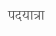पदयात्रा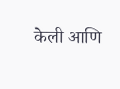केली आणि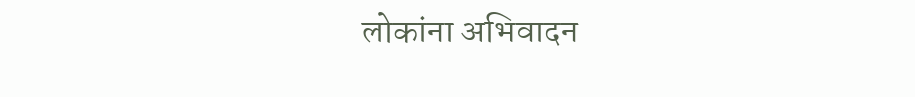लोकांना अभिवादन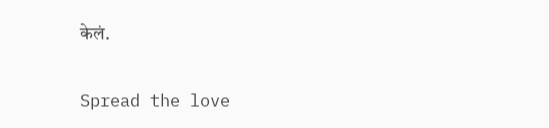केलं.

Spread the love